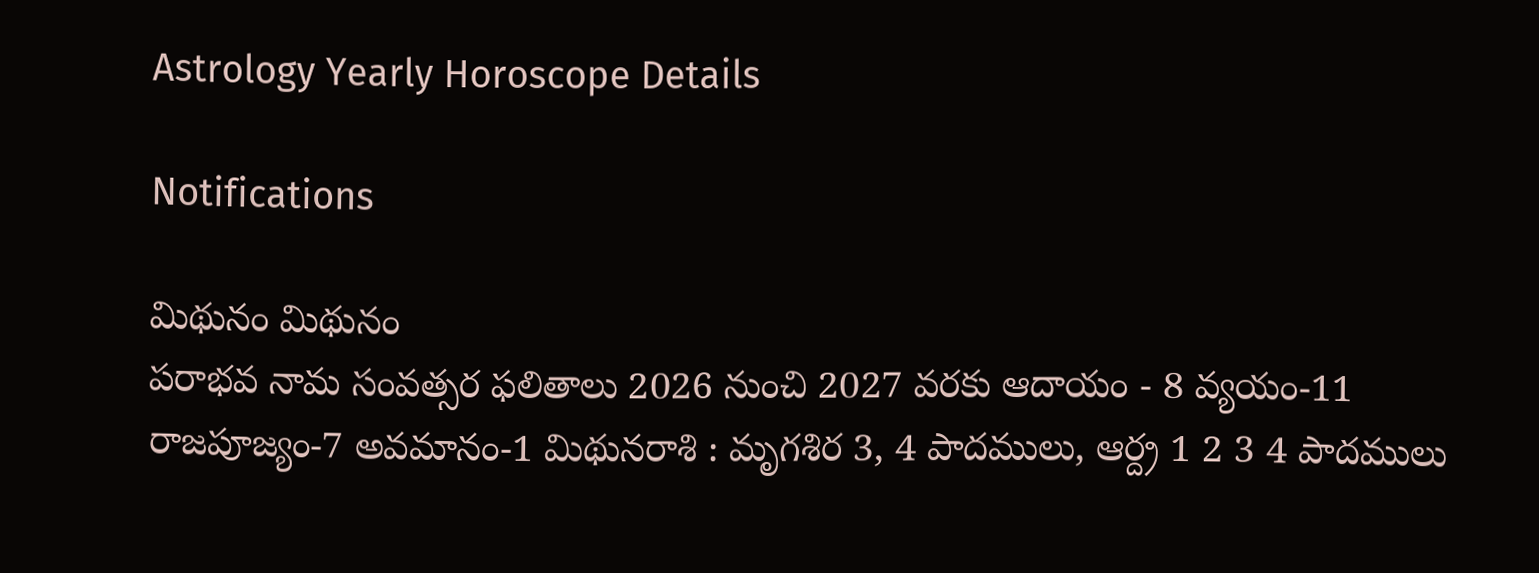Astrology Yearly Horoscope Details

Notifications

మిథునం మిథునం
పరాభవ నామ సంవత్సర ఫలితాలు 2026 నుంచి 2027 వరకు ఆదాయం - 8 వ్యయం-11 రాజపూజ్యం-7 అవమానం-1 మిథునరాశి : మృగశిర 3, 4 పాదములు, ఆర్ద్ర 1 2 3 4 పాదములు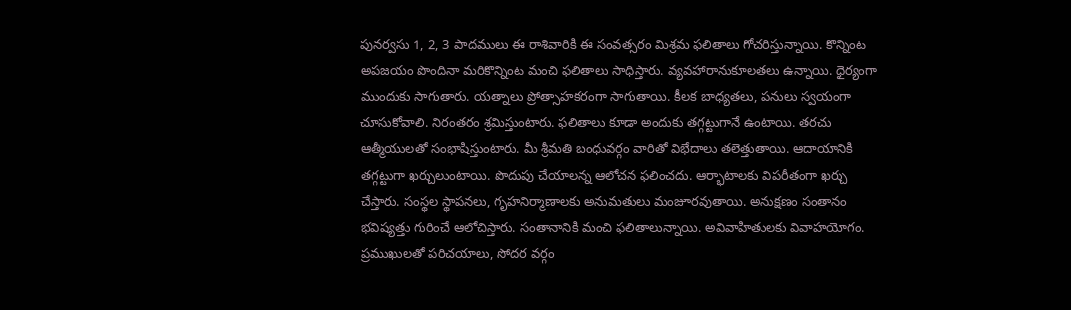పునర్వసు 1, 2, 3 పాదములు ఈ రాశివారికి ఈ సంవత్సరం మిశ్రమ ఫలితాలు గోచరిస్తున్నాయి. కొన్నింట అపజయం పొందినా మరికొన్నింట మంచి ఫలితాలు సాధిస్తారు. వ్యవహారానుకూలతలు ఉన్నాయి. ధైర్యంగా ముందుకు సాగుతారు. యత్నాలు ప్రోత్సాహకరంగా సాగుతాయి. కీలక బాధ్యతలు, పనులు స్వయంగా చూసుకోవాలి. నిరంతరం శ్రమిస్తుంటారు. ఫలితాలు కూడా అందుకు తగ్గట్టుగానే ఉంటాయి. తరచు ఆత్మీయులతో సంభాషిస్తుంటారు. మీ శ్రీమతి బంధువర్గం వారితో విభేదాలు తలెత్తుతాయి. ఆదాయానికి తగ్గట్టుగా ఖర్చులుంటాయి. పొదుపు చేయాలన్న ఆలోచన ఫలించదు. ఆర్భాటాలకు విపరీతంగా ఖర్చు చేస్తారు. సంస్థల స్థాపనలు, గృహనిర్మాణాలకు అనుమతులు మంజూరవుతాయి. అనుక్షణం సంతానం భవిష్యత్తు గురించే ఆలోచిస్తారు. సంతానానికి మంచి ఫలితాలున్నాయి. అవివాహితులకు వివాహయోగం. ప్రముఖులతో పరిచయాలు, సోదర వర్గం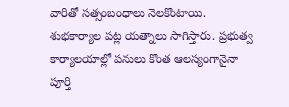వారితో సత్సంబంధాలు నెలకొంటాయి. శుభకార్యాల పట్ల యత్నాలు సాగిస్తారు. ప్రభుత్వ కార్యాలయాల్లో పనులు కొంత ఆలస్యంగానైనా పూర్తి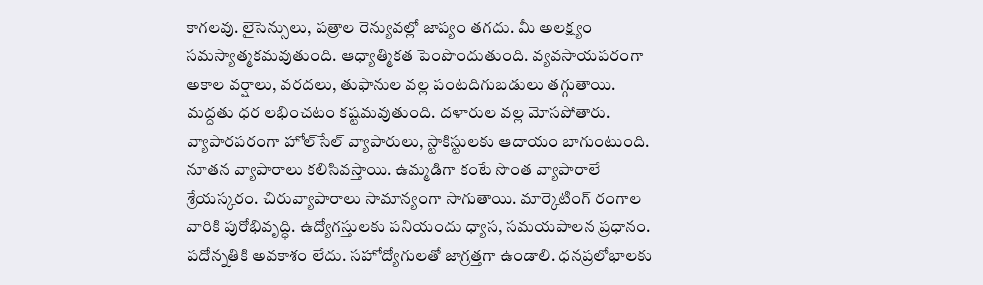కాగలవు. లైసెన్సులు, పత్రాల రెన్యువల్లో జాప్యం తగదు. మీ అలక్ష్యం సమస్యాత్మకమవుతుంది. ఆధ్యాత్మికత పెంపొందుతుంది. వ్యవసాయపరంగా అకాల వర్షాలు, వరదలు, తుఫానుల వల్ల పంటదిగుబడులు తగ్గుతాయి. మద్దతు ధర లభించటం కష్టమవుతుంది. దళారుల వల్ల మోసపోతారు. వ్యాపారపరంగా హోల్‌సేల్ వ్యాపారులు, స్టాకిస్టులకు ఆదాయం బాగుంటుంది. నూతన వ్యాపారాలు కలిసివస్తాయి. ఉమ్మడిగా కంటే సొంత వ్యాపారాలే శ్రేయస్కరం. చిరువ్యాపారాలు సామాన్యంగా సాగుతాయి. మార్కెటింగ్ రంగాల వారికి పురోభివృద్ధి. ఉద్యోగస్తులకు పనియందు ధ్యాస, సమయపాలన ప్రధానం. పదోన్నతికి అవకాశం లేదు. సహోద్యోగులతో జాగ్రత్తగా ఉండాలి. ధనప్రలోభాలకు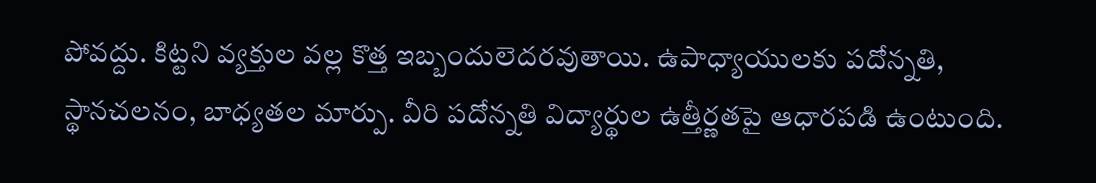పోవద్దు. కిట్టని వ్యక్తుల వల్ల కొత్త ఇబ్బందులెదరవుతాయి. ఉపాధ్యాయులకు పదోన్నతి, స్థానచలనం, బాధ్యతల మార్పు. వీరి పదోన్నతి విద్యార్థుల ఉత్తీర్ణతపై ఆధారపడి ఉంటుంది.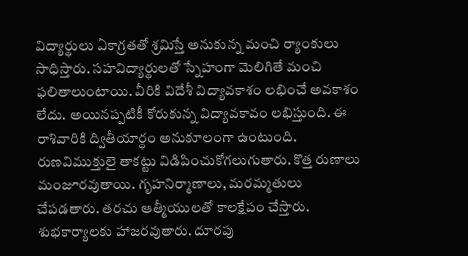విద్యార్థులు ఏకాగ్రతతో శ్రమిస్తే అనుకున్న మంచి ర్యాంకులు సాధిస్తారు. సహవిద్యార్థులతో స్నేహంగా మెలిగితే మంచి ఫలితాలుంటాయి. వీరికి విదేశీ విద్యావకాశం లభించే అవకాశం లేదు. అయినప్పటికీ కోరుకున్న విద్యావకావం లభిస్తుంది. ఈ రాశివారికి ద్వితీయార్ధం అనుకూలంగా ఉంటుంది. రుణవిముక్తులై తాకట్టు విడిపించుకోగలుగుతారు. కొత్త రుణాలు మంజూరవుతాయి. గృహనిర్మాణాలు, మరమ్మతులు చేపడతారు. తరచు ఆత్మీయులతో కాలక్షేపం చేస్తారు. శుభకార్యాలకు హాజరవుతారు. దూరపు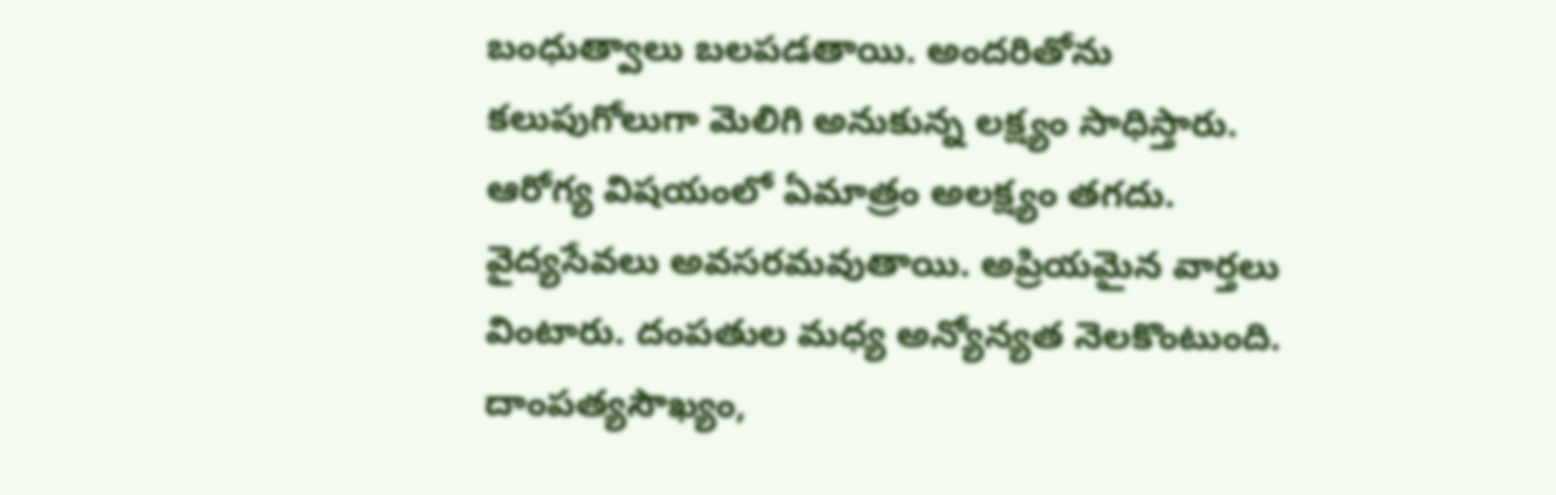బంధుత్వాలు బలపడతాయి. అందరితోను కలుపుగోలుగా మెలిగి అనుకున్న లక్ష్యం సాధిస్తారు. ఆరోగ్య విషయంలో ఏమాత్రం అలక్ష్యం తగదు. వైద్యసేవలు అవసరమవుతాయి. అప్రియమైన వార్తలు వింటారు. దంపతుల మధ్య అన్యోన్యత నెలకొంటుంది. దాంపత్యసౌఖ్యం,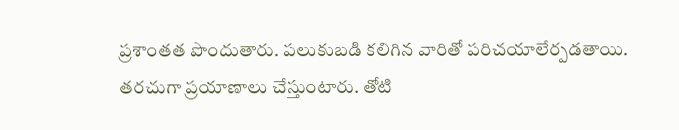ప్రశాంతత పొందుతారు. పలుకుబడి కలిగిన వారితో పరిచయాలేర్పడతాయి. తరచుగా ప్రయాణాలు చేస్తుంటారు. తోటి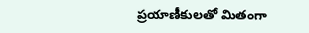ప్రయాణీకులతో మితంగా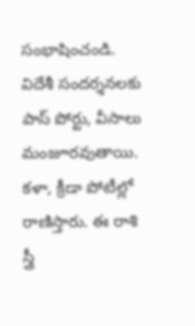సంభాషించండి. విదేశీ సందర్శనలకు పాస్ పోర్టు, వీసాలు మంజూరవుతాయి. కళా, క్రీడా పోటీల్లో రాణిస్తారు. ఈ రాశి స్త్రీ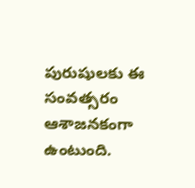పురుషులకు ఈ సంవత్సరం ఆశాజనకంగా ఉంటుంది.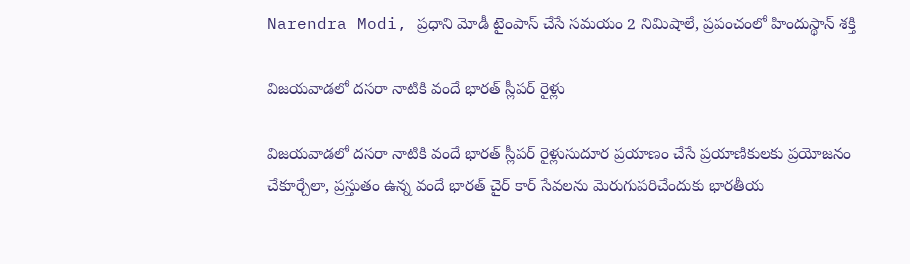Narendra Modi, ప్రధాని మోడీ టైంపాస్ చేసే సమయం 2 నిమిషాలే, ప్రపంచంలో హిందుస్థాన్ శక్తి

విజయవాడలో దసరా నాటికి వందే భారత్ స్లీపర్ రైళ్లు

విజయవాడలో దసరా నాటికి వందే భారత్ స్లీపర్ రైళ్లుసుదూర ప్రయాణం చేసే ప్రయాణికులకు ప్రయోజనం చేకూర్చేలా, ప్రస్తుతం ఉన్న వందే భారత్ చైర్ కార్ సేవలను మెరుగుపరిచేందుకు భారతీయ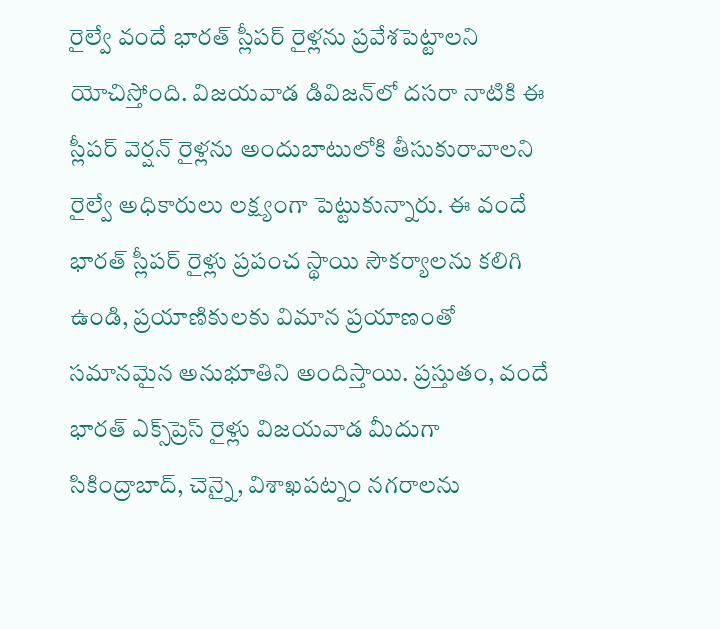రైల్వే వందే భారత్ స్లీపర్ రైళ్లను ప్రవేశపెట్టాలని యోచిస్తోంది. విజయవాడ డివిజన్‌లో దసరా నాటికి ఈ స్లీపర్ వెర్షన్ రైళ్లను అందుబాటులోకి తీసుకురావాలని రైల్వే అధికారులు లక్ష్యంగా పెట్టుకున్నారు. ఈ వందే భారత్ స్లీపర్ రైళ్లు ప్రపంచ స్థాయి సౌకర్యాలను కలిగి ఉండి, ప్రయాణికులకు విమాన ప్రయాణంతో సమానమైన అనుభూతిని అందిస్తాయి. ప్రస్తుతం, వందే భారత్ ఎక్స్‌ప్రెస్ రైళ్లు విజయవాడ మీదుగా సికింద్రాబాద్, చెన్నై, విశాఖపట్నం నగరాలను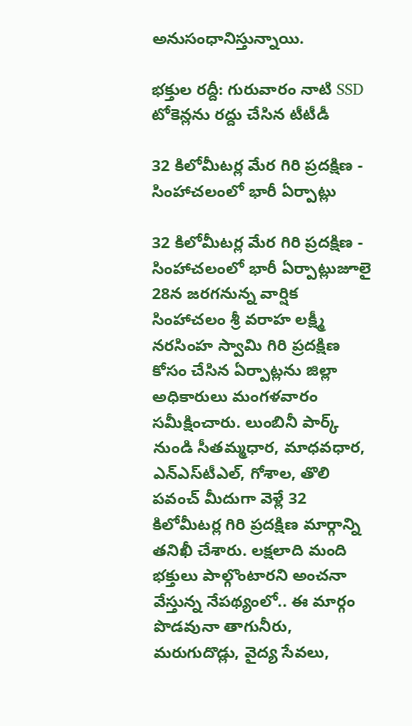అనుసంధానిస్తున్నాయి.

భక్తుల రద్దీ: గురువారం నాటి SSD టోకెన్లను రద్దు చేసిన టీటీడీ

32 కిలోమీటర్ల మేర గిరి ప్రదక్షిణ - సింహాచలంలో భారీ ఏర్పాట్లు

32 కిలోమీటర్ల మేర గిరి ప్రదక్షిణ - సింహాచలంలో భారీ ఏర్పాట్లుజూలై 28న జరగనున్న వార్షిక సింహాచలం శ్రీ వరాహ లక్ష్మీ నరసింహ స్వామి గిరి ప్రదక్షిణ కోసం చేసిన ఏర్పాట్లను జిల్లా అధికారులు మంగళవారం సమీక్షించారు. లుంబినీ పార్క్ నుండి సీతమ్మధార, మాధవధార, ఎన్‌ఎస్‌టీఎల్, గోశాల, తొలి పవంచ్ మీదుగా వెళ్లే 32 కిలోమీటర్ల గిరి ప్రదక్షిణ మార్గాన్ని తనిఖీ చేశారు. లక్షలాది మంది భక్తులు పాల్గొంటారని అంచనా వేస్తున్న నేపథ్యంలో.. ఈ మార్గం పొడవునా తాగునీరు, మరుగుదొడ్లు, వైద్య సేవలు,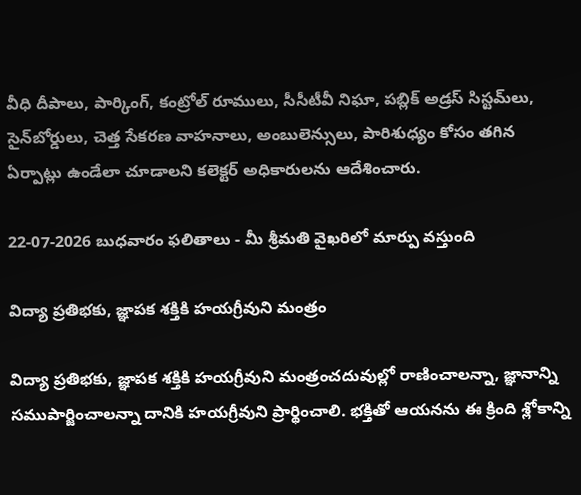వీధి దీపాలు, పార్కింగ్, కంట్రోల్ రూములు, సీసీటీవీ నిఘా, పబ్లిక్ అడ్రస్ సిస్టమ్‌లు, సైన్‌బోర్డులు, చెత్త సేకరణ వాహనాలు, అంబులెన్సులు, పారిశుధ్యం కోసం తగిన ఏర్పాట్లు ఉండేలా చూడాలని కలెక్టర్ అధికారులను ఆదేశించారు.

22-07-2026 బుధవారం ఫలితాలు - మీ శ్రీమతి వైఖరిలో మార్పు వస్తుంది

విద్యా ప్రతిభకు, జ్ఞాపక శక్తికి హయగ్రీవుని మంత్రం

విద్యా ప్రతిభకు, జ్ఞాపక శక్తికి హయగ్రీవుని మంత్రంచదువుల్లో రాణించాలన్నా, జ్ఞానాన్ని సముపార్జించాలన్నా దానికి హయగ్రీవుని ప్రార్థించాలి. భక్తితో ఆయనను ఈ క్రింది శ్లోకాన్ని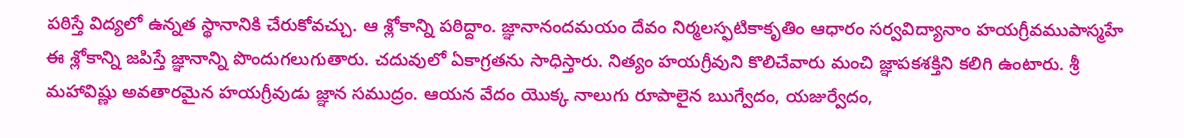పఠిస్తే విద్యలో ఉన్నత స్థానానికి చేరుకోవచ్చు. ఆ శ్లోకాన్ని పఠిద్దాం. జ్ఞానానందమయం దేవం నిర్మలస్ఫటికాకృతిం ఆధారం సర్వవిద్యానాం హయగ్రీవముపాస్మహే ఈ శ్లోకాన్ని జపిస్తే జ్ఞానాన్ని పొందుగలుగుతారు. చదువులో ఏకాగ్రతను సాధిస్తారు. నిత్యం హయగ్రీవుని కొలిచేవారు మంచి జ్ఞాపకశక్తిని కలిగి ఉంటారు. శ్రీ మహావిష్ణు అవతారమైన హయగ్రీవుడు జ్ఞాన సముద్రం. ఆయన వేదం యొక్క నాలుగు రూపాలైన ఋగ్వేదం, యజుర్వేదం,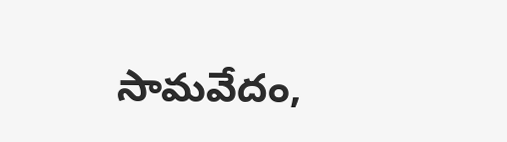సామవేదం,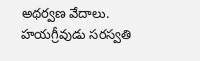అథర్వణ వేదాలు. హయగ్రీవుడు సరస్వతి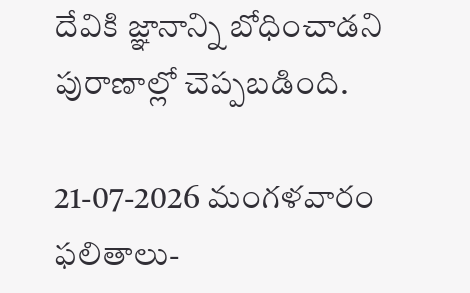దేవికి జ్ఞానాన్ని బోధించాడని పురాణాల్లో చెప్పబడింది.

21-07-2026 మంగళవారం ఫలితాలు-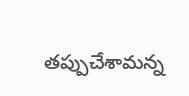తప్పుచేశామన్న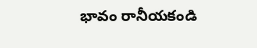భావం రానీయకండి